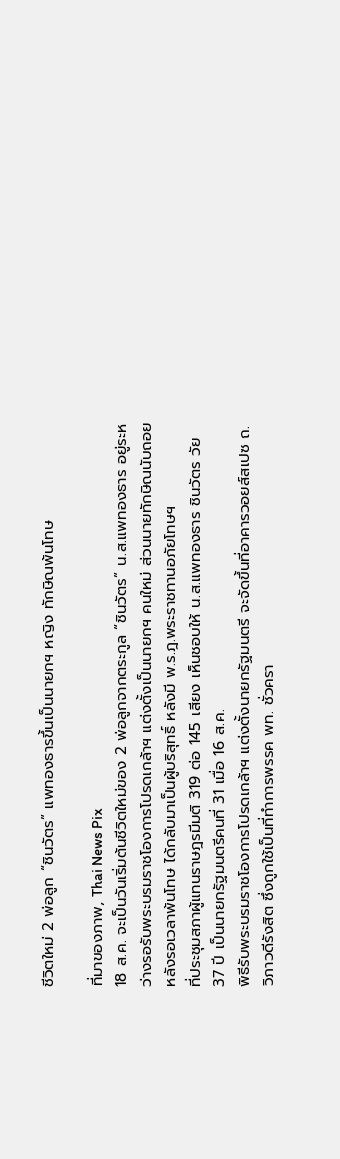ชีวิตใหม่ 2 พ่อลูก “ชินวัตร” แพทองธารขึ้นเป็นนายกฯ หญิง ทักษิณพ้นโทษ

ที่มาของภาพ, Thai News Pix
18 ส.ค. จะเป็นวันเริ่มต้นชีวิตใหม่ของ 2 พ่อลูกจากตระกูล “ชินวัตร” น.ส.แพทองธาร อยู่ระหว่างรอรับพระบรมราชโองการโปรดเกล้าฯ แต่งตั้งเป็นนายกฯ คนใหม่ ส่วนนายทักษิณนับถอยหลังรอเวลาพ้นโทษ ได้กลับมาเป็นผู้บริสุทธิ์ หลังมี พ.ร.ฎ.พระราชทานอภัยโทษฯ
ที่ประชุมสภาผู้แทนราษฎรมีมติ 319 ต่อ 145 เสียง เห็นชอบให้ น.ส.แพทองธาร ชินวัตร วัย 37 ปี เป็นนายกรัฐมนตรีคนที่ 31 เมื่อ 16 ส.ค.
พิธีรับพระบรมราชโองการโปรดเกล้าฯ แต่งตั้งนายกรัฐมนตรี จะจัดขึ้นที่อาคารวอยส์สเปซ ถ.วิภาวดีรังสิต ซึ่งถูกใช้เป็นที่ทำการพรรค พท. ชั่วครา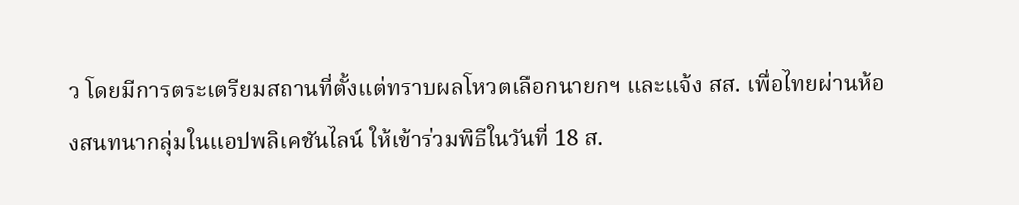ว โดยมีการตระเตรียมสถานที่ตั้งแต่ทราบผลโหวตเลือกนายกฯ และแจ้ง สส. เพื่อไทยผ่านห้องสนทนากลุ่มในแอปพลิเคชันไลน์ ให้เข้าร่วมพิธีในวันที่ 18 ส.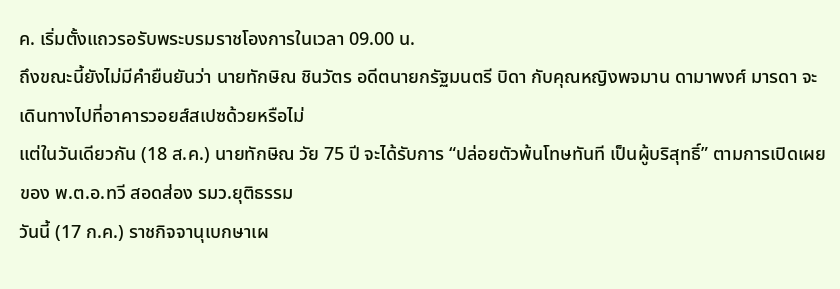ค. เริ่มตั้งแถวรอรับพระบรมราชโองการในเวลา 09.00 น.
ถึงขณะนี้ยังไม่มีคำยืนยันว่า นายทักษิณ ชินวัตร อดีตนายกรัฐมนตรี บิดา กับคุณหญิงพจมาน ดามาพงศ์ มารดา จะเดินทางไปที่อาคารวอยส์สเปซด้วยหรือไม่
แต่ในวันเดียวกัน (18 ส.ค.) นายทักษิณ วัย 75 ปี จะได้รับการ “ปล่อยตัวพ้นโทษทันที เป็นผู้บริสุทธิ์” ตามการเปิดเผยของ พ.ต.อ.ทวี สอดส่อง รมว.ยุติธรรม
วันนี้ (17 ก.ค.) ราชกิจจานุเบกษาเผ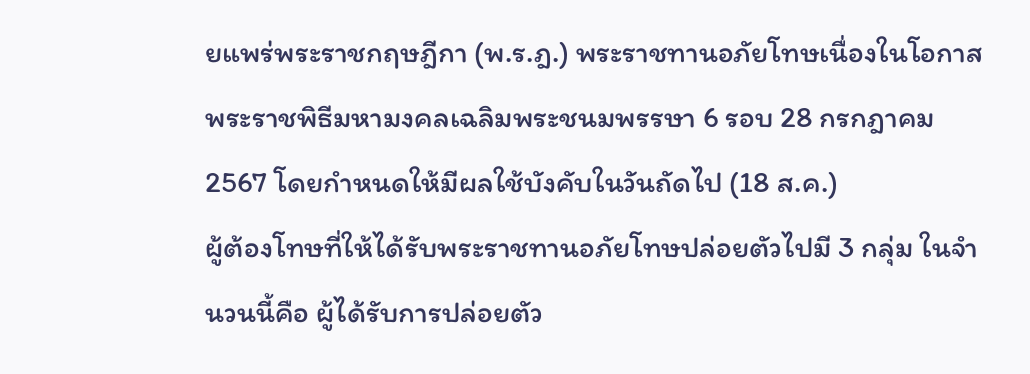ยแพร่พระราชกฤษฎีกา (พ.ร.ฎ.) พระราชทานอภัยโทษเนื่องในโอกาสพระราชพิธีมหามงคลเฉลิมพระชนมพรรษา 6 รอบ 28 กรกฎาคม 2567 โดยกำหนดให้มีผลใช้บังคับในวันถัดไป (18 ส.ค.)
ผู้ต้องโทษที่ให้ได้รับพระราชทานอภัยโทษปล่อยตัวไปมี 3 กลุ่ม ในจำนวนนี้คือ ผู้ได้รับการปล่อยตัว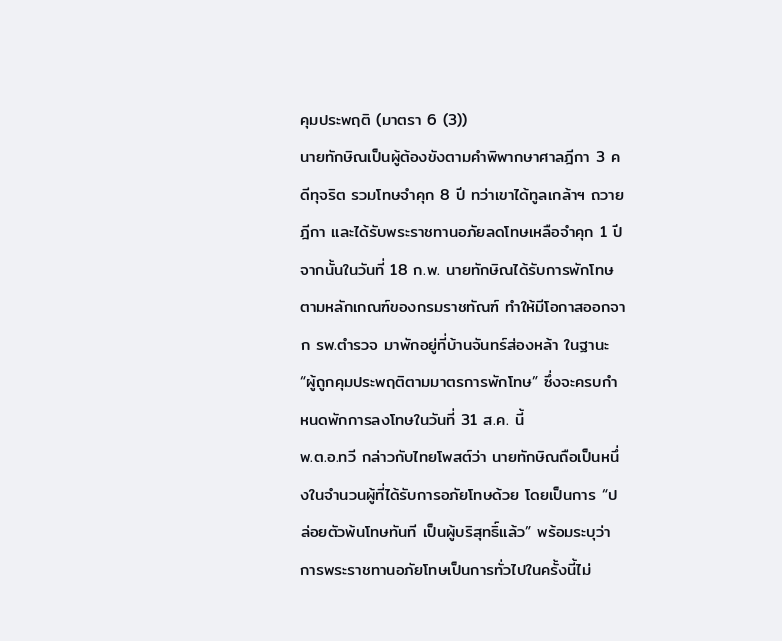คุมประพฤติ (มาตรา 6 (3))
นายทักษิณเป็นผู้ต้องขังตามคำพิพากษาศาลฎีกา 3 คดีทุจริต รวมโทษจำคุก 8 ปี ทว่าเขาได้ทูลเกล้าฯ ถวายฎีกา และได้รับพระราชทานอภัยลดโทษเหลือจำคุก 1 ปี จากนั้นในวันที่ 18 ก.พ. นายทักษิณได้รับการพักโทษตามหลักเกณฑ์ของกรมราชทัณฑ์ ทำให้มีโอกาสออกจาก รพ.ตำรวจ มาพักอยู่ที่บ้านจันทร์ส่องหล้า ในฐานะ “ผู้ถูกคุมประพฤติตามมาตรการพักโทษ” ซึ่งจะครบกำหนดพักการลงโทษในวันที่ 31 ส.ค. นี้
พ.ต.อ.ทวี กล่าวกับไทยโพสต์ว่า นายทักษิณถือเป็นหนึ่งในจำนวนผู้ที่ได้รับการอภัยโทษด้วย โดยเป็นการ “ปล่อยตัวพ้นโทษทันที เป็นผู้บริสุทธิ์แล้ว” พร้อมระบุว่าการพระราชทานอภัยโทษเป็นการทั่วไปในครั้งนี้ไม่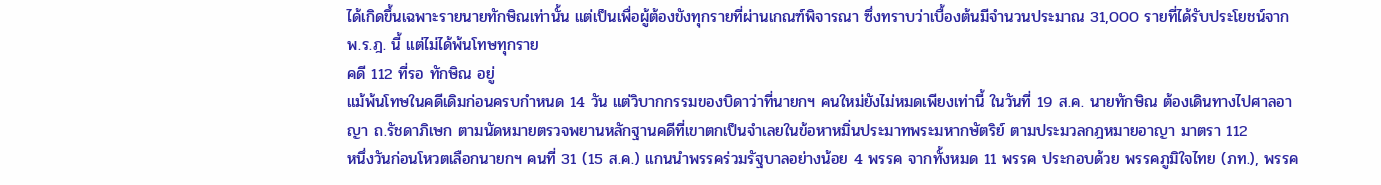ได้เกิดขึ้นเฉพาะรายนายทักษิณเท่านั้น แต่เป็นเพื่อผู้ต้องขังทุกรายที่ผ่านเกณฑ์พิจารณา ซึ่งทราบว่าเบื้องต้นมีจำนวนประมาณ 31,000 รายที่ได้รับประโยชน์จาก พ.ร.ฎ. นี้ แต่ไม่ได้พ้นโทษทุกราย
คดี 112 ที่รอ ทักษิณ อยู่
แม้พ้นโทษในคดีเดิมก่อนครบกำหนด 14 วัน แต่วิบากกรรมของบิดาว่าที่นายกฯ คนใหม่ยังไม่หมดเพียงเท่านี้ ในวันที่ 19 ส.ค. นายทักษิณ ต้องเดินทางไปศาลอาญา ถ.รัชดาภิเษก ตามนัดหมายตรวจพยานหลักฐานคดีที่เขาตกเป็นจำเลยในข้อหาหมิ่นประมาทพระมหากษัตริย์ ตามประมวลกฎหมายอาญา มาตรา 112
หนึ่งวันก่อนโหวตเลือกนายกฯ คนที่ 31 (15 ส.ค.) แกนนำพรรคร่วมรัฐบาลอย่างน้อย 4 พรรค จากทั้งหมด 11 พรรค ประกอบด้วย พรรคภูมิใจไทย (ภท.), พรรค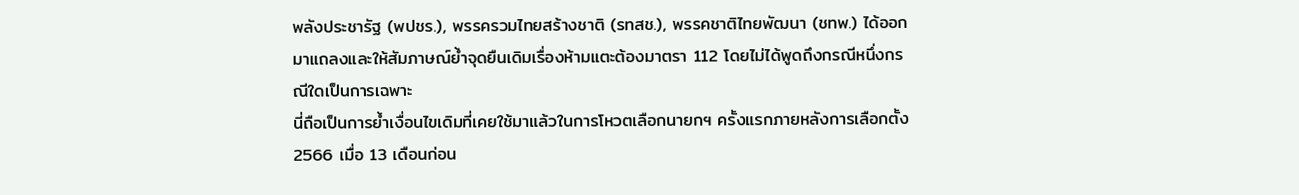พลังประชารัฐ (พปชร.), พรรครวมไทยสร้างชาติ (รทสช.), พรรคชาติไทยพัฒนา (ชทพ.) ได้ออกมาแถลงและให้สัมภาษณ์ย้ำจุดยืนเดิมเรื่องห้ามแตะต้องมาตรา 112 โดยไม่ได้พูดถึงกรณีหนึ่งกรณีใดเป็นการเฉพาะ
นี่ถือเป็นการย้ำเงื่อนไขเดิมที่เคยใช้มาแล้วในการโหวตเลือกนายกฯ ครั้งแรกภายหลังการเลือกตั้ง 2566 เมื่อ 13 เดือนก่อน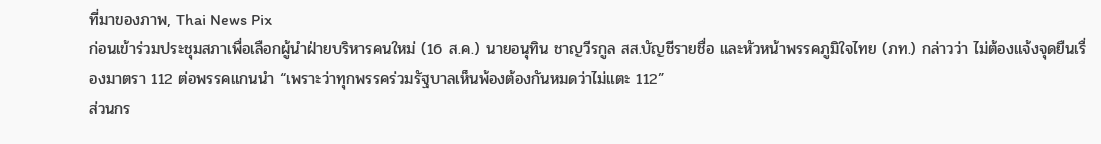ที่มาของภาพ, Thai News Pix
ก่อนเข้าร่วมประชุมสภาเพื่อเลือกผู้นำฝ่ายบริหารคนใหม่ (16 ส.ค.) นายอนุทิน ชาญวีรกูล สส.บัญชีรายชื่อ และหัวหน้าพรรคภูมิใจไทย (ภท.) กล่าวว่า ไม่ต้องแจ้งจุดยืนเรื่องมาตรา 112 ต่อพรรคแกนนำ “เพราะว่าทุกพรรคร่วมรัฐบาลเห็นพ้องต้องกันหมดว่าไม่แตะ 112”
ส่วนกร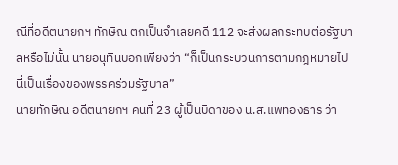ณีที่อดีตนายกฯ ทักษิณ ตกเป็นจำเลยคดี 112 จะส่งผลกระทบต่อรัฐบาลหรือไม่นั้น นายอนุทินบอกเพียงว่า “ก็เป็นกระบวนการตามกฎหมายไป นี่เป็นเรื่องของพรรคร่วมรัฐบาล”
นายทักษิณ อดีตนายกฯ คนที่ 23 ผู้เป็นบิดาของ น.ส.แพทองธาร ว่า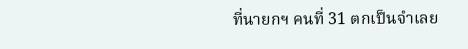ที่นายกฯ คนที่ 31 ตกเป็นจำเลย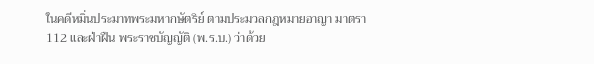ในคดีหมิ่นประมาทพระมหากษัตริย์ ตามประมวลกฎหมายอาญา มาตรา 112 และฝ่าฝืน พระราชบัญญัติ (พ.ร.บ.) ว่าด้วย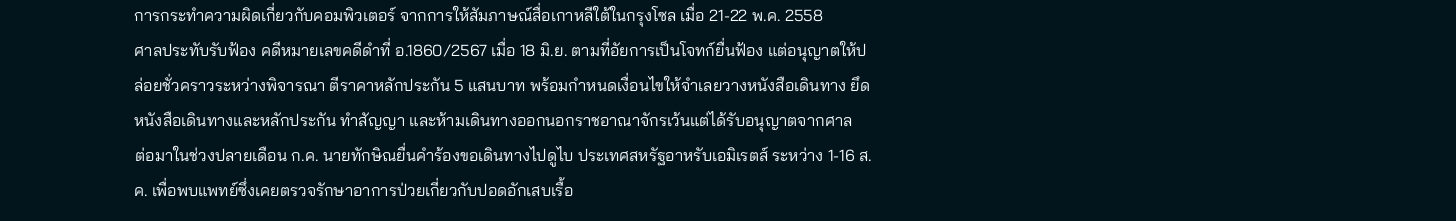การกระทำความผิดเกี่ยวกับคอมพิวเตอร์ จากการให้สัมภาษณ์สื่อเกาหลีใต้ในกรุงโซล เมื่อ 21-22 พ.ค. 2558
ศาลประทับรับฟ้อง คดีหมายเลขคดีดำที่ อ.1860/2567 เมื่อ 18 มิ.ย. ตามที่อัยการเป็นโจทก์ยื่นฟ้อง แต่อนุญาตให้ปล่อยชั่วคราวระหว่างพิจารณา ตีราคาหลักประกัน 5 แสนบาท พร้อมกำหนดเงื่อนไขให้จำเลยวางหนังสือเดินทาง ยึดหนังสือเดินทางและหลักประกัน ทำสัญญา และห้ามเดินทางออกนอกราชอาณาจักรเว้นแต่ได้รับอนุญาตจากศาล
ต่อมาในช่วงปลายเดือน ก.ค. นายทักษิณยื่นคำร้องขอเดินทางไปดูไบ ประเทศสหรัฐอาหรับเอมิเรตส์ ระหว่าง 1-16 ส.ค. เพื่อพบแพทย์ซึ่งเคยตรวจรักษาอาการป่วยเกี่ยวกับปอดอักเสบเรื้อ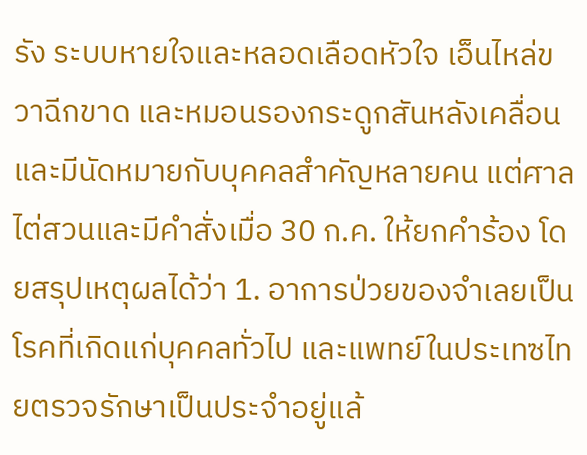รัง ระบบหายใจและหลอดเลือดหัวใจ เอ็นไหล่ขวาฉีกขาด และหมอนรองกระดูกสันหลังเคลื่อน และมีนัดหมายกับบุคคลสำคัญหลายคน แต่ศาลไต่สวนและมีคำสั่งเมื่อ 30 ก.ค. ให้ยกคำร้อง โดยสรุปเหตุผลได้ว่า 1. อาการป่วยของจำเลยเป็นโรคที่เกิดแก่บุคคลทั่วไป และแพทย์ในประเทซไทยตรวจรักษาเป็นประจำอยู่แล้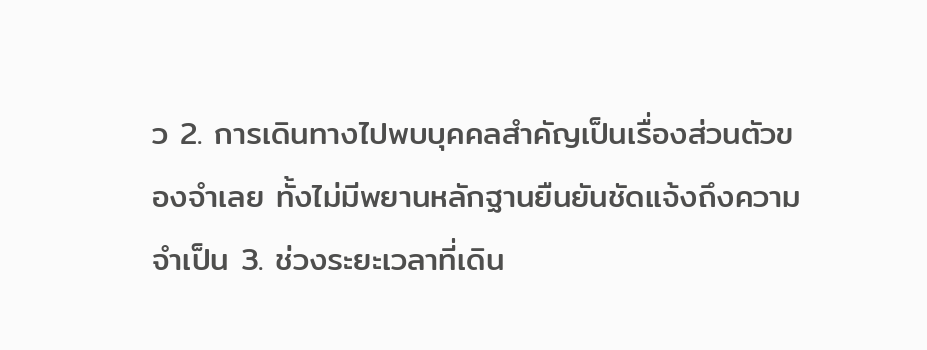ว 2. การเดินทางไปพบบุคคลสำคัญเป็นเรื่องส่วนตัวของจำเลย ทั้งไม่มีพยานหลักฐานยืนยันชัดแจ้งถึงความจำเป็น 3. ช่วงระยะเวลาที่เดิน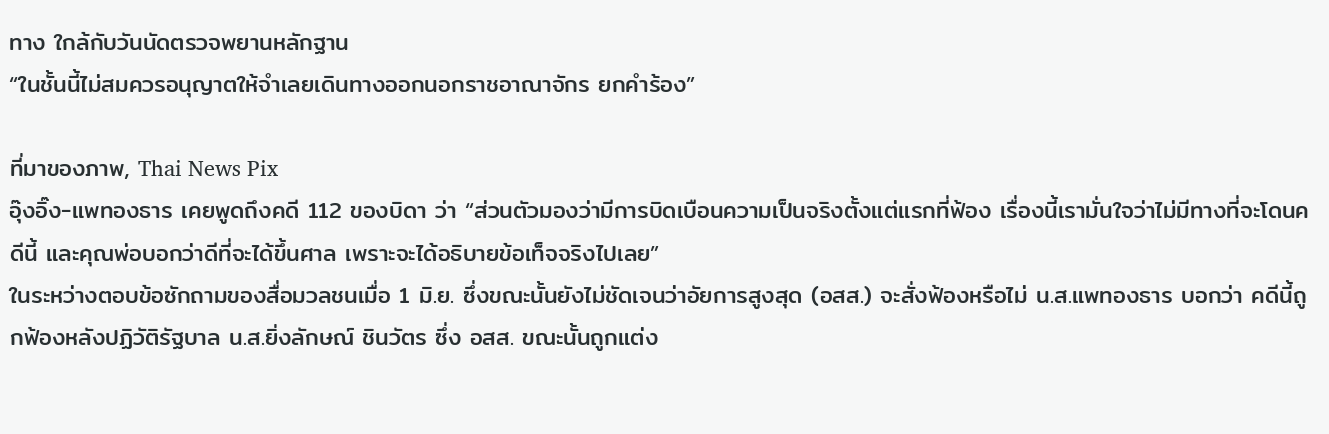ทาง ใกล้กับวันนัดตรวจพยานหลักฐาน
“ในชั้นนี้ไม่สมควรอนุญาตให้จำเลยเดินทางออกนอกราชอาณาจักร ยกคำร้อง”

ที่มาของภาพ, Thai News Pix
อุ๊งอิ๊ง-แพทองธาร เคยพูดถึงคดี 112 ของบิดา ว่า “ส่วนตัวมองว่ามีการบิดเบือนความเป็นจริงตั้งแต่แรกที่ฟ้อง เรื่องนี้เรามั่นใจว่าไม่มีทางที่จะโดนคดีนี้ และคุณพ่อบอกว่าดีที่จะได้ขึ้นศาล เพราะจะได้อธิบายข้อเท็จจริงไปเลย”
ในระหว่างตอบข้อซักถามของสื่อมวลชนเมื่อ 1 มิ.ย. ซึ่งขณะนั้นยังไม่ชัดเจนว่าอัยการสูงสุด (อสส.) จะสั่งฟ้องหรือไม่ น.ส.แพทองธาร บอกว่า คดีนี้ถูกฟ้องหลังปฏิวัติรัฐบาล น.ส.ยิ่งลักษณ์ ชินวัตร ซึ่ง อสส. ขณะนั้นถูกแต่ง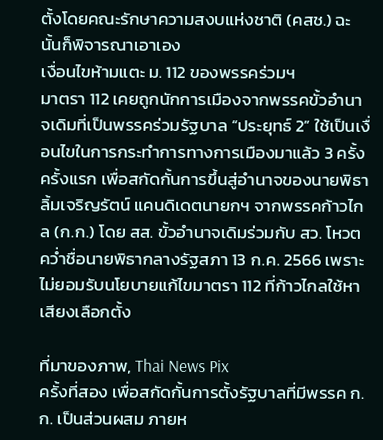ตั้งโดยคณะรักษาความสงบแห่งชาติ (คสช.) ฉะนั้นก็พิจารณาเอาเอง
เงื่อนไขห้ามแตะ ม. 112 ของพรรคร่วมฯ
มาตรา 112 เคยถูกนักการเมืองจากพรรคขั้วอำนาจเดิมที่เป็นพรรคร่วมรัฐบาล “ประยุทธ์ 2” ใช้เป็นเงื่อนไขในการกระทำการทางการเมืองมาแล้ว 3 ครั้ง
ครั้งแรก เพื่อสกัดกั้นการขึ้นสู่อำนาจของนายพิธา ลิ้มเจริญรัตน์ แคนดิเดตนายกฯ จากพรรคก้าวไกล (ก.ก.) โดย สส. ขั้วอำนาจเดิมร่วมกับ สว. โหวตคว่ำชื่อนายพิธากลางรัฐสภา 13 ก.ค. 2566 เพราะไม่ยอมรับนโยบายแก้ไขมาตรา 112 ที่ก้าวไกลใช้หาเสียงเลือกตั้ง

ที่มาของภาพ, Thai News Pix
ครั้งที่สอง เพื่อสกัดกั้นการตั้งรัฐบาลที่มีพรรค ก.ก. เป็นส่วนผสม ภายห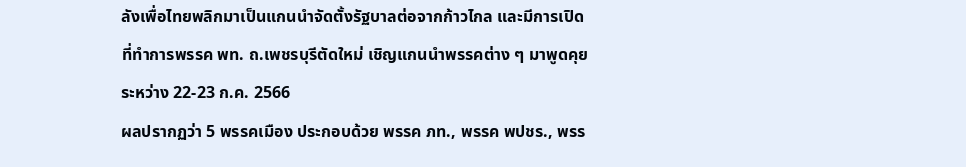ลังเพื่อไทยพลิกมาเป็นแกนนำจัดตั้งรัฐบาลต่อจากก้าวไกล และมีการเปิดที่ทำการพรรค พท. ถ.เพชรบุรีตัดใหม่ เชิญแกนนำพรรคต่าง ๆ มาพูดคุยระหว่าง 22-23 ก.ค. 2566
ผลปรากฏว่า 5 พรรคเมือง ประกอบด้วย พรรค ภท., พรรค พปชร., พรร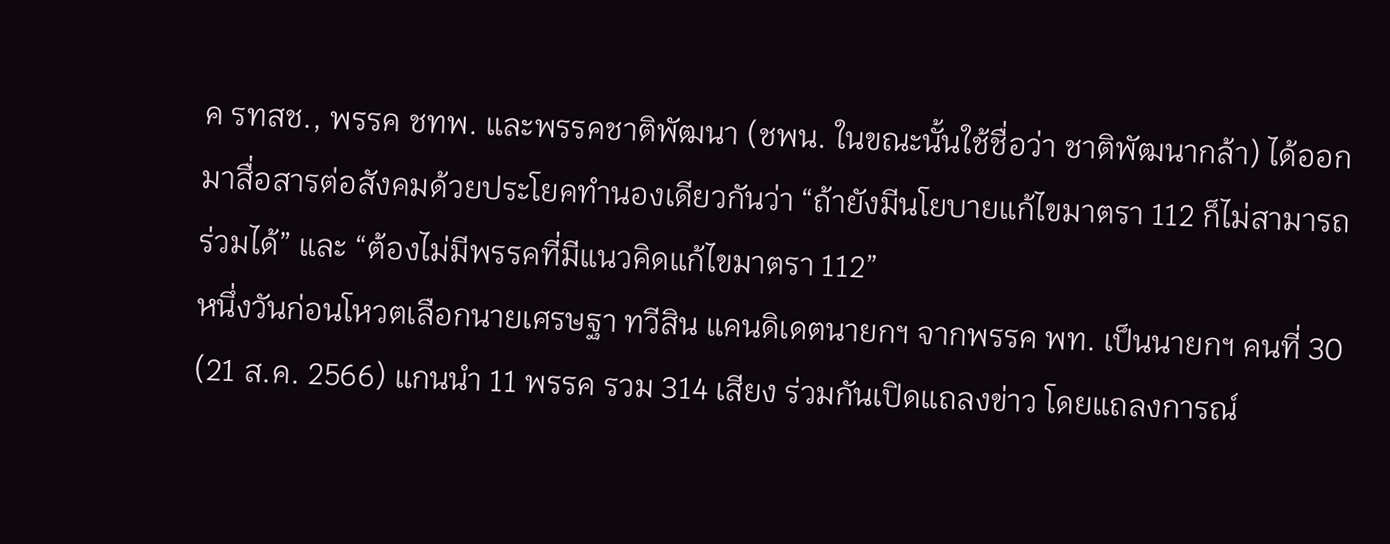ค รทสช., พรรค ชทพ. และพรรคชาติพัฒนา (ชพน. ในขณะนั้นใช้ชื่อว่า ชาติพัฒนากล้า) ได้ออกมาสื่อสารต่อสังคมด้วยประโยคทำนองเดียวกันว่า “ถ้ายังมีนโยบายแก้ไขมาตรา 112 ก็ไม่สามารถร่วมได้” และ “ต้องไม่มีพรรคที่มีแนวคิดแก้ไขมาตรา 112”
หนึ่งวันก่อนโหวตเลือกนายเศรษฐา ทวีสิน แคนดิเดตนายกฯ จากพรรค พท. เป็นนายกฯ คนที่ 30 (21 ส.ค. 2566) แกนนำ 11 พรรค รวม 314 เสียง ร่วมกันเปิดแถลงข่าว โดยแถลงการณ์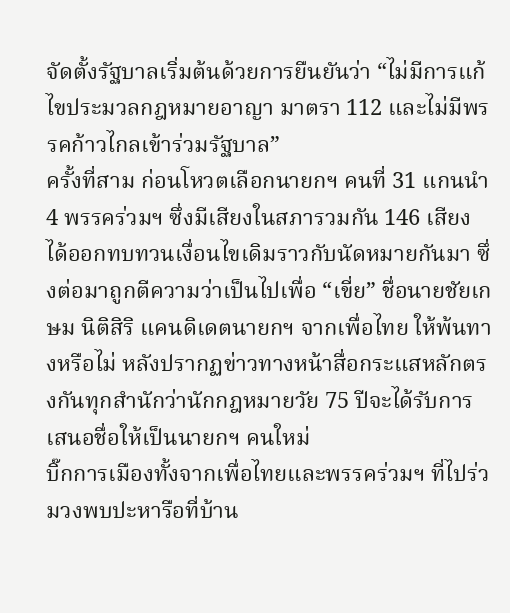จัดตั้งรัฐบาลเริ่มต้นด้วยการยืนยันว่า “ไม่มีการแก้ไขประมวลกฎหมายอาญา มาตรา 112 และไม่มีพรรคก้าวไกลเข้าร่วมรัฐบาล”
ครั้งที่สาม ก่อนโหวตเลือกนายกฯ คนที่ 31 แกนนำ 4 พรรคร่วมฯ ซึ่งมีเสียงในสภารวมกัน 146 เสียง ได้ออกทบทวนเงื่อนไขเดิมราวกับนัดหมายกันมา ซึ่งต่อมาถูกตีความว่าเป็นไปเพื่อ “เขี่ย” ชื่อนายชัยเกษม นิติสิริ แคนดิเดตนายกฯ จากเพื่อไทย ให้พ้นทางหรือไม่ หลังปรากฏข่าวทางหน้าสื่อกระแสหลักตรงกันทุกสำนักว่านักกฎหมายวัย 75 ปีจะได้รับการเสนอชื่อให้เป็นนายกฯ คนใหม่
บิ๊กการเมืองทั้งจากเพื่อไทยและพรรคร่วมฯ ที่ไปร่วมวงพบปะหารือที่บ้าน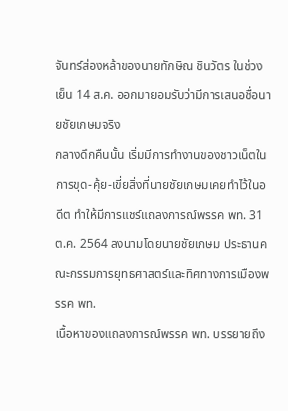จันทร์ส่องหล้าของนายทักษิณ ชินวัตร ในช่วงเย็น 14 ส.ค. ออกมายอมรับว่ามีการเสนอชื่อนายชัยเกษมจริง
กลางดึกคืนนั้น เริ่มมีการทำงานของชาวเน็ตในการขุด-คุ้ย-เขี่ยสิ่งที่นายชัยเกษมเคยทำไว้ในอดีต ทำให้มีการแชร์แถลงการณ์พรรค พท. 31 ต.ค. 2564 ลงนามโดยนายชัยเกษม ประธานคณะกรรมการยุทธศาสตร์และทิศทางการเมืองพรรค พท.
เนื้อหาของแถลงการณ์พรรค พท. บรรยายถึง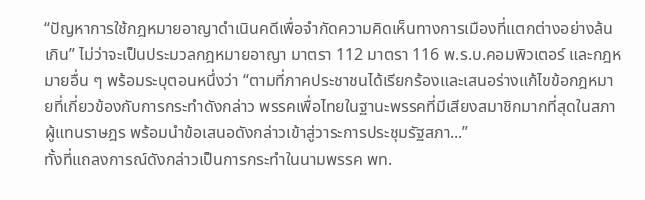“ปัญหาการใช้กฎหมายอาญาดำเนินคดีเพื่อจำกัดความคิดเห็นทางการเมืองที่แตกต่างอย่างล้นเกิน” ไม่ว่าจะเป็นประมวลกฎหมายอาญา มาตรา 112 มาตรา 116 พ.ร.บ.คอมพิวเตอร์ และกฎหมายอื่น ๆ พร้อมระบุตอนหนึ่งว่า “ตามที่ภาคประชาชนได้เรียกร้องและเสนอร่างแก้ไขข้อกฎหมายที่เกี่ยวข้องกับการกระทำดังกล่าว พรรคเพื่อไทยในฐานะพรรคที่มีเสียงสมาชิกมากที่สุดในสภาผู้แทนราษฎร พร้อมนำข้อเสนอดังกล่าวเข้าสู่วาระการประชุมรัฐสภา...”
ทั้งที่แถลงการณ์ดังกล่าวเป็นการกระทำในนามพรรค พท.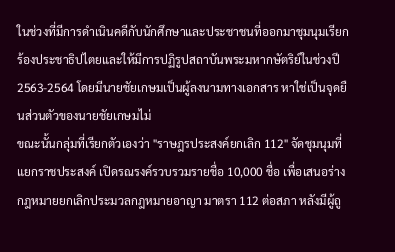ในช่วงที่มีการดำเนินคดีกับนักศึกษาและประชาชนที่ออกมาชุมนุมเรียกร้องประชาธิปไตยและให้มีการปฏิรูปสถาบันพระมหากษัตริย์ในช่วงปี 2563-2564 โดยมีนายชัยเกษมเป็นผู้ลงนามทางเอกสาร หาใช่เป็นจุดยืนส่วนตัวของนายชัยเกษมไม่
ขณะนั้นกลุ่มที่เรียกตัวเองว่า "ราษฎรประสงค์ยกเลิก 112" จัดชุมนุมที่แยกราชประสงค์ เปิดรณรงค์รวบรวมรายชื่อ 10,000 ชื่อ เพื่อเสนอร่างกฎหมายยกเลิกประมวลกฎหมายอาญา มาตรา 112 ต่อสภา หลังมีผู้ถู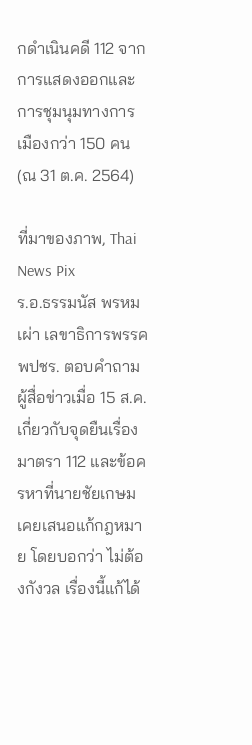กดำเนินคดี 112 จากการแสดงออกและการชุมนุมทางการเมืองกว่า 150 คน (ณ 31 ต.ค. 2564)

ที่มาของภาพ, Thai News Pix
ร.อ.ธรรมนัส พรหมเผ่า เลขาธิการพรรค พปชร. ตอบคำถามผู้สื่อข่าวเมื่อ 15 ส.ค. เกี่ยวกับจุดยืนเรื่องมาตรา 112 และข้อครหาที่นายชัยเกษมเคยเสนอแก้กฎหมาย โดยบอกว่า ไม่ต้องกังวล เรื่องนี้แก้ได้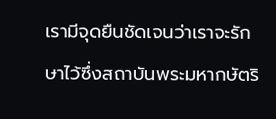เรามีจุดยืนชัดเจนว่าเราจะรักษาไว้ซึ่งสถาบันพระมหากษัตริ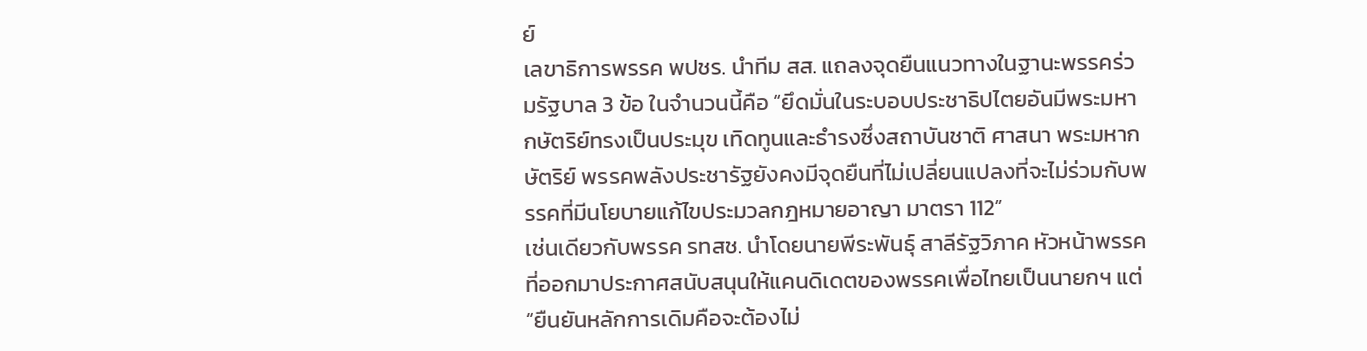ย์
เลขาธิการพรรค พปชร. นำทีม สส. แถลงจุดยืนแนวทางในฐานะพรรคร่วมรัฐบาล 3 ข้อ ในจำนวนนี้คือ “ยึดมั่นในระบอบประชาธิปไตยอันมีพระมหากษัตริย์ทรงเป็นประมุข เทิดทูนและธำรงซึ่งสถาบันชาติ ศาสนา พระมหากษัตริย์ พรรคพลังประชารัฐยังคงมีจุดยืนที่ไม่เปลี่ยนแปลงที่จะไม่ร่วมกับพรรคที่มีนโยบายแก้ไขประมวลกฎหมายอาญา มาตรา 112”
เช่นเดียวกับพรรค รทสช. นำโดยนายพีระพันธุ์ สาลีรัฐวิภาค หัวหน้าพรรค ที่ออกมาประกาศสนับสนุนให้แคนดิเดตของพรรคเพื่อไทยเป็นนายกฯ แต่ “ยืนยันหลักการเดิมคือจะต้องไม่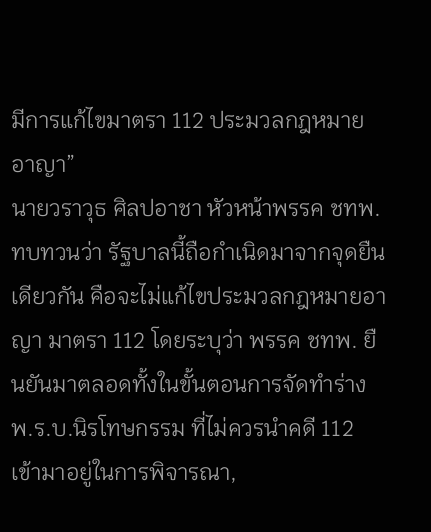มีการแก้ไขมาตรา 112 ประมวลกฎหมายอาญา”
นายวราวุธ ศิลปอาชา หัวหน้าพรรค ชทพ. ทบทวนว่า รัฐบาลนี้ถือกำเนิดมาจากจุดยืนเดียวกัน คือจะไม่แก้ไขประมวลกฎหมายอาญา มาตรา 112 โดยระบุว่า พรรค ชทพ. ยืนยันมาตลอดทั้งในขั้นตอนการจัดทำร่าง พ.ร.บ.นิรโทษกรรม ที่ไม่ควรนำคดี 112 เข้ามาอยู่ในการพิจารณา,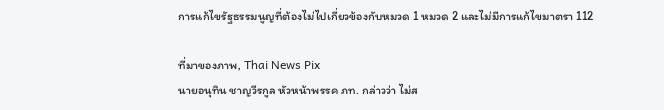การแก้ไขรัฐธรรมนูญที่ต้องไม่ไปเกี่ยวข้องกับหมวด 1 หมวด 2 และไม่มีการแก้ไขมาตรา 112

ที่มาของภาพ, Thai News Pix
นายอนุทิน ชาญวีรกูล หัวหน้าพรรค ภท. กล่าวว่า ไม่ส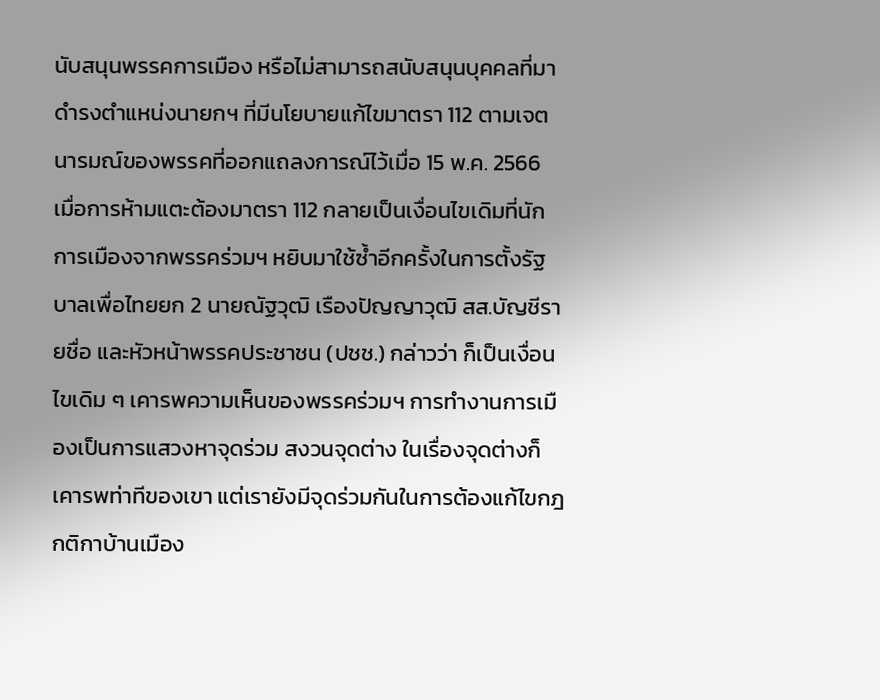นับสนุนพรรคการเมือง หรือไม่สามารถสนับสนุนบุคคลที่มาดำรงตำแหน่งนายกฯ ที่มีนโยบายแก้ไขมาตรา 112 ตามเจตนารมณ์ของพรรคที่ออกแถลงการณ์ไว้เมื่อ 15 พ.ค. 2566
เมื่อการห้ามแตะต้องมาตรา 112 กลายเป็นเงื่อนไขเดิมที่นักการเมืองจากพรรคร่วมฯ หยิบมาใช้ซ้ำอีกครั้งในการตั้งรัฐบาลเพื่อไทยยก 2 นายณัฐวุฒิ เรืองปัญญาวุฒิ สส.บัญชีรายชื่อ และหัวหน้าพรรคประชาชน (ปชช.) กล่าวว่า ก็เป็นเงื่อนไขเดิม ๆ เคารพความเห็นของพรรคร่วมฯ การทำงานการเมืองเป็นการแสวงหาจุดร่วม สงวนจุดต่าง ในเรื่องจุดต่างก็เคารพท่าทีของเขา แต่เรายังมีจุดร่วมกันในการต้องแก้ไขกฎกติกาบ้านเมือง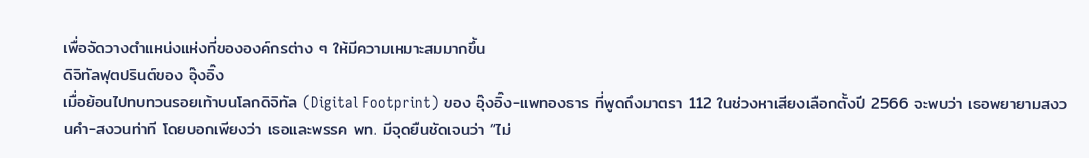เพื่อจัดวางตำแหน่งแห่งที่ขององค์กรต่าง ๆ ให้มีความเหมาะสมมากขึ้น
ดิจิทัลฟุตปรินต์ของ อุ๊งอิ๊ง
เมื่อย้อนไปทบทวนรอยเท้าบนโลกดิจิทัล (Digital Footprint) ของ อุ๊งอิ๊ง-แพทองธาร ที่พูดถึงมาตรา 112 ในช่วงหาเสียงเลือกตั้งปี 2566 จะพบว่า เธอพยายามสงวนคำ-สงวนท่าที โดยบอกเพียงว่า เธอและพรรค พท. มีจุดยืนชัดเจนว่า “ไม่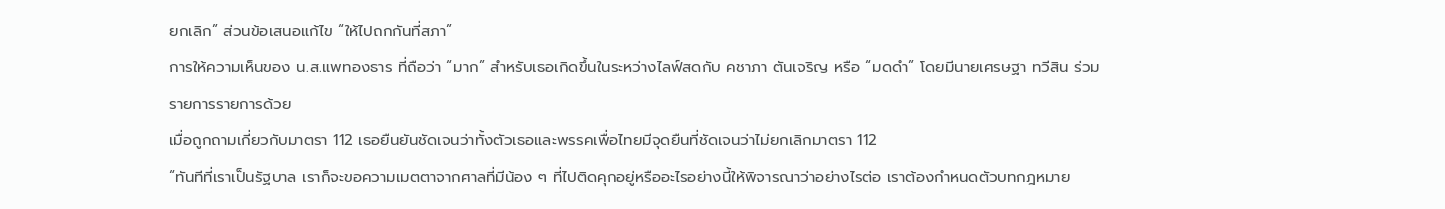ยกเลิก” ส่วนข้อเสนอแก้ไข “ให้ไปถกกันที่สภา”
การให้ความเห็นของ น.ส.แพทองธาร ที่ถือว่า “มาก” สำหรับเธอเกิดขึ้นในระหว่างไลฟ์สดกับ คชาภา ตันเจริญ หรือ “มดดำ” โดยมีนายเศรษฐา ทวีสิน ร่วมรายการรายการด้วย
เมื่อถูกถามเกี่ยวกับมาตรา 112 เธอยืนยันชัดเจนว่าทั้งตัวเธอและพรรคเพื่อไทยมีจุดยืนที่ชัดเจนว่าไม่ยกเลิกมาตรา 112
“ทันทีที่เราเป็นรัฐบาล เราก็จะขอความเมตตาจากศาลที่มีน้อง ๆ ที่ไปติดคุกอยู่หรืออะไรอย่างนี้ให้พิจารณาว่าอย่างไรต่อ เราต้องกำหนดตัวบทกฎหมาย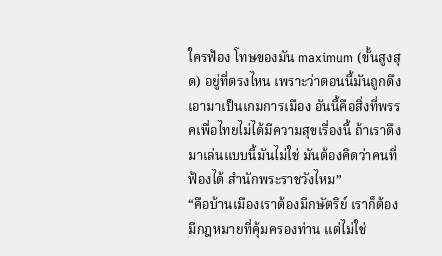ใครฟ้อง โทษของมัน maximum (ขั้นสูงสุด) อยู่ที่ตรงไหน เพราะว่าตอนนี้มันถูกดึงเอามาเป็นเกมการเมือง อันนี้คือสิ่งที่พรรคเพื่อไทยไม่ได้มีความสุขเรื่องนี้ ถ้าเราดึงมาเล่นแบบนี้มันไม่ใช่ มันต้องคิดว่าคนที่ฟ้องได้ สำนักพระราชวังไหม”
“คือบ้านเมืองเราต้องมีกษัตริย์ เราก็ต้องมีกฎหมายที่คุ้มครองท่าน แต่ไม่ใช่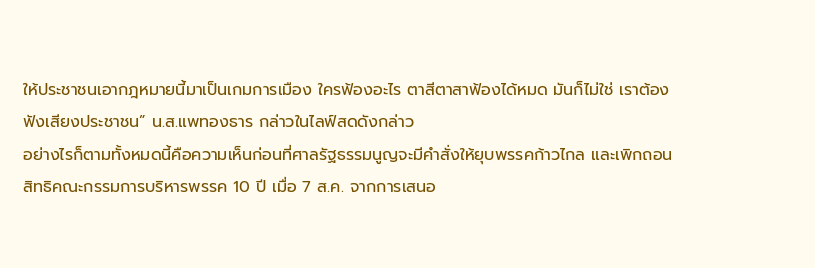ให้ประชาชนเอากฎหมายนี้มาเป็นเกมการเมือง ใครฟ้องอะไร ตาสีตาสาฟ้องได้หมด มันก็ไม่ใช่ เราต้องฟังเสียงประชาชน” น.ส.แพทองธาร กล่าวในไลฟ์สดดังกล่าว
อย่างไรก็ตามทั้งหมดนี้คือความเห็นก่อนที่ศาลรัฐธรรมนูญจะมีคำสั่งให้ยุบพรรคก้าวไกล และเพิกถอนสิทธิคณะกรรมการบริหารพรรค 10 ปี เมื่อ 7 ส.ค. จากการเสนอ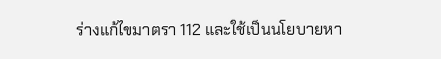ร่างแก้ไขมาตรา 112 และใช้เป็นนโยบายหา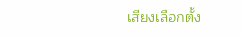เสียงเลือกตั้ง